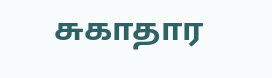சுகாதார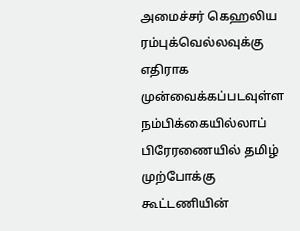அமைச்சர் கெஹலிய ரம்புக்வெல்லவுக்கு எதிராக முன்வைக்கப்படவுள்ள நம்பிக்கையில்லாப் பிரேரணையில் தமிழ் முற்போக்கு கூட்டணியின்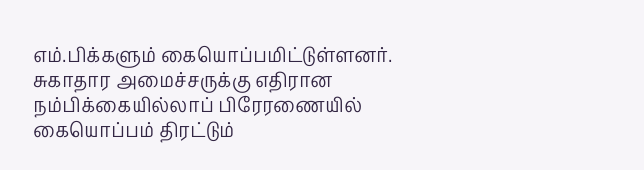எம்.பிக்களும் கையொப்பமிட்டுள்ளனர்.
சுகாதார அமைச்சருக்கு எதிரான நம்பிக்கையில்லாப் பிரேரணையில் கையொப்பம் திரட்டும்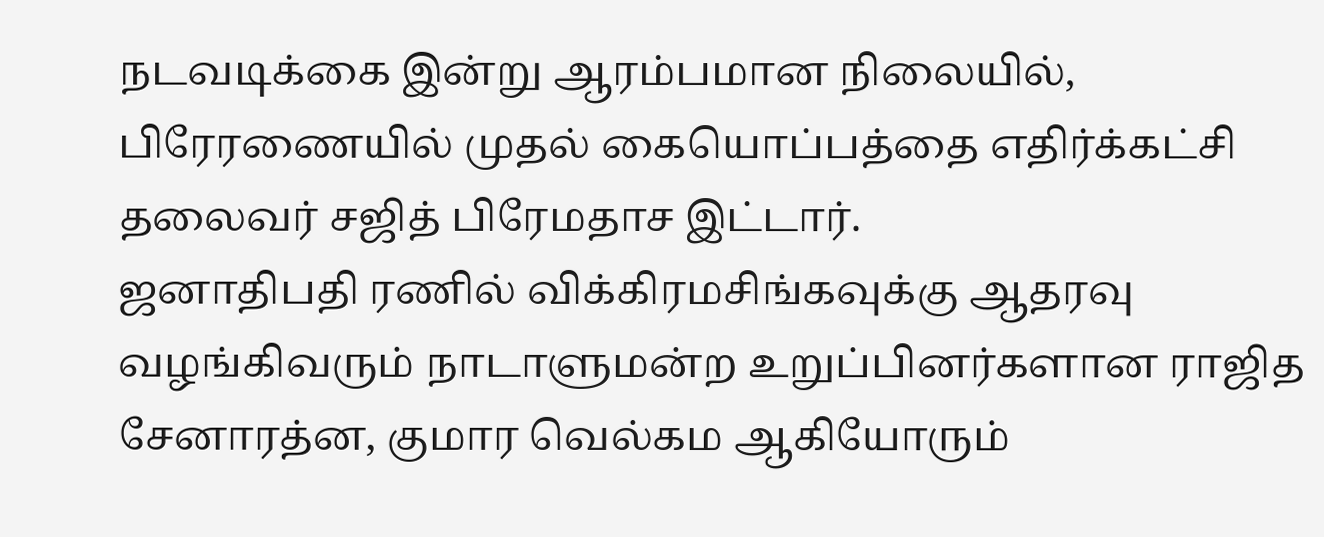நடவடிக்கை இன்று ஆரம்பமான நிலையில், பிரேரணையில் முதல் கையொப்பத்தை எதிர்க்கட்சி தலைவர் சஜித் பிரேமதாச இட்டார்.
ஜனாதிபதி ரணில் விக்கிரமசிங்கவுக்கு ஆதரவு வழங்கிவரும் நாடாளுமன்ற உறுப்பினர்களான ராஜித சேனாரத்ன, குமார வெல்கம ஆகியோரும்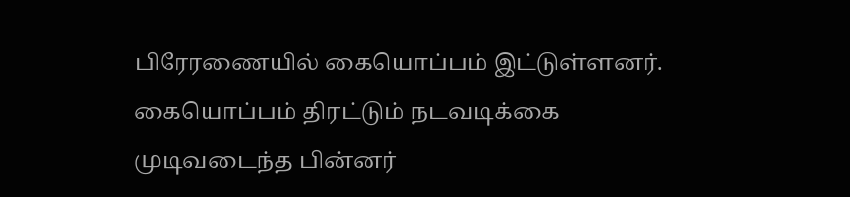பிரேரணையில் கையொப்பம் இட்டுள்ளனர்.
கையொப்பம் திரட்டும் நடவடிக்கை முடிவடைந்த பின்னர்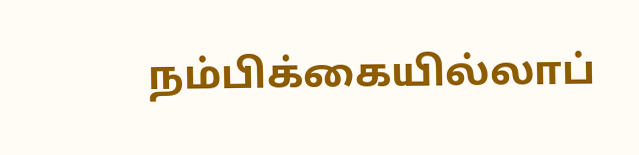நம்பிக்கையில்லாப்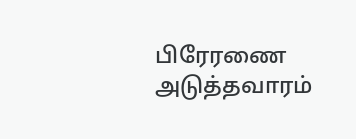பிரேரணை அடுத்தவாரம்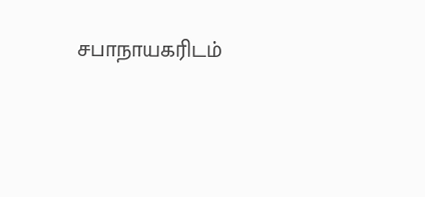சபாநாயகரிடம்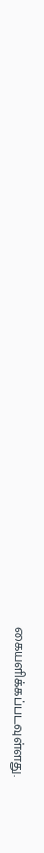கையளிக்கப்படவுள்ளது.